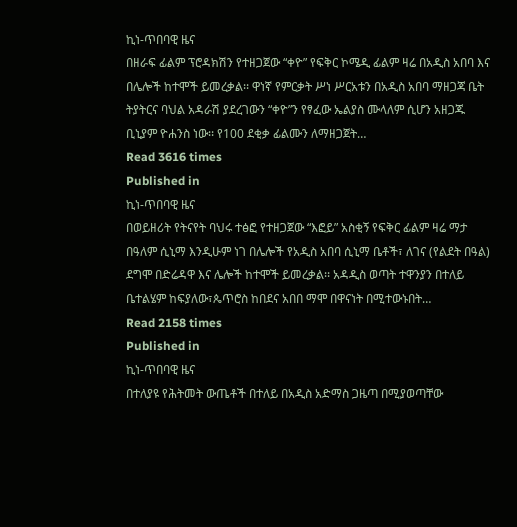ኪነ-ጥበባዊ ዜና
በዘራፍ ፊልም ፕሮዳክሽን የተዘጋጀው “ቀዮ” የፍቅር ኮሜዲ ፊልም ዛሬ በአዲስ አበባ እና በሌሎች ከተሞች ይመረቃል፡፡ ዋነኛ የምርቃት ሥነ ሥርአቱን በአዲስ አበባ ማዘጋጃ ቤት ትያትርና ባህል አዳራሽ ያደረገውን “ቀዮ”ን የፃፈው ኤልያስ ሙላለም ሲሆን አዘጋጁ ቢኒያም ዮሐንስ ነው፡፡ የ100 ደቂቃ ፊልሙን ለማዘጋጀት…
Read 3616 times
Published in
ኪነ-ጥበባዊ ዜና
በወይዘሪት የትናየት ባህሩ ተፅፎ የተዘጋጀው “እፎይ” አስቂኝ የፍቅር ፊልም ዛሬ ማታ በዓለም ሲኒማ እንዲሁም ነገ በሌሎች የአዲስ አበባ ሲኒማ ቤቶች፣ ለገና (የልደት በዓል) ደግሞ በድሬዳዋ እና ሌሎች ከተሞች ይመረቃል፡፡ አዳዲስ ወጣት ተዋንያን በተለይ ቤተልሄም ከፍያለው፣ጴጥሮስ ከበደና አበበ ማሞ በዋናነት በሚተውኑበት…
Read 2158 times
Published in
ኪነ-ጥበባዊ ዜና
በተለያዩ የሕትመት ውጤቶች በተለይ በአዲስ አድማስ ጋዜጣ በሚያወጣቸው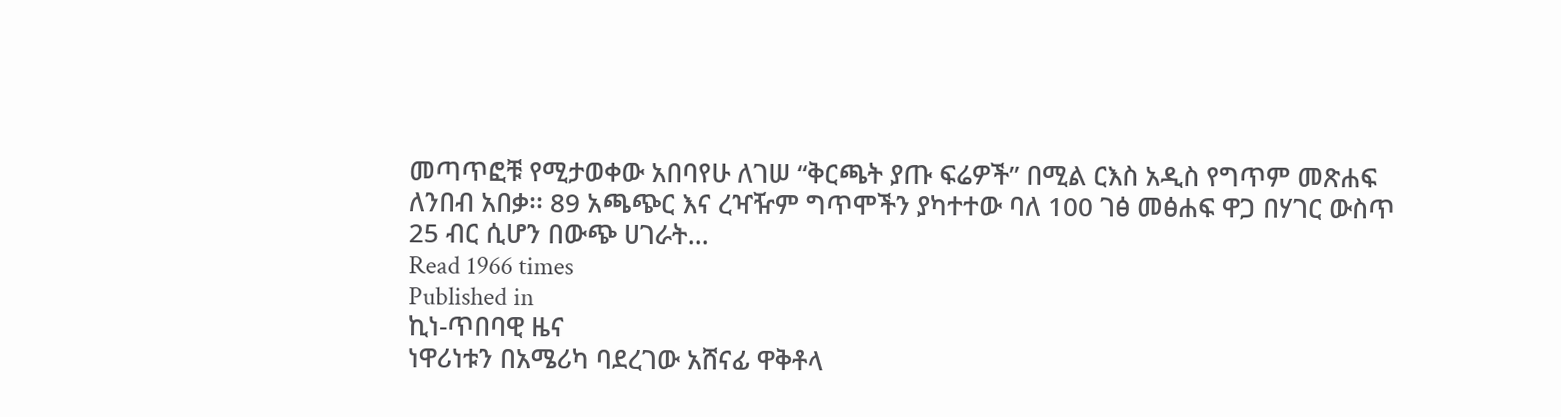መጣጥፎቹ የሚታወቀው አበባየሁ ለገሠ “ቅርጫት ያጡ ፍሬዎች” በሚል ርእስ አዲስ የግጥም መጽሐፍ ለንበብ አበቃ፡፡ 89 አጫጭር እና ረዣዥም ግጥሞችን ያካተተው ባለ 100 ገፅ መፅሐፍ ዋጋ በሃገር ውስጥ 25 ብር ሲሆን በውጭ ሀገራት…
Read 1966 times
Published in
ኪነ-ጥበባዊ ዜና
ነዋሪነቱን በአሜሪካ ባደረገው አሸናፊ ዋቅቶላ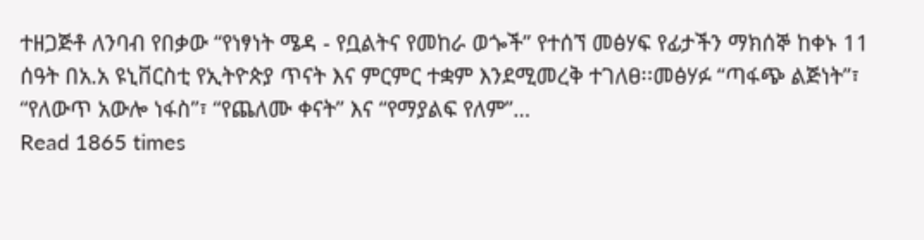ተዘጋጅቶ ለንባብ የበቃው “የነፃነት ሜዳ - የቧልትና የመከራ ወጐች” የተሰኘ መፅሃፍ የፊታችን ማክሰኞ ከቀኑ 11 ሰዓት በአ.አ ዩኒቨርስቲ የኢትዮጵያ ጥናት እና ምርምር ተቋም እንደሚመረቅ ተገለፀ፡፡መፅሃፉ “ጣፋጭ ልጅነት”፣ “የለውጥ አውሎ ነፋስ”፣ “የጨለሙ ቀናት” እና “የማያልፍ የለም”…
Read 1865 times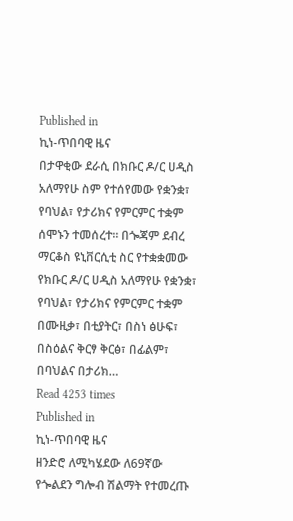Published in
ኪነ-ጥበባዊ ዜና
በታዋቂው ደራሲ በክቡር ዶ/ር ሀዲስ አለማየሁ ስም የተሰየመው የቋንቋ፣ የባህል፣ የታሪክና የምርምር ተቋም ሰሞኑን ተመሰረተ፡፡ በጐጃም ደብረ ማርቆስ ዩኒቨርሲቲ ስር የተቋቋመው የክቡር ዶ/ር ሀዲስ አለማየሁ የቋንቋ፣ የባህል፣ የታሪክና የምርምር ተቋም በሙዚቃ፣ በቲያትር፣ በስነ ፅሁፍ፣ በስዕልና ቅርፃ ቅርፅ፣ በፊልም፣ በባህልና በታሪክ…
Read 4253 times
Published in
ኪነ-ጥበባዊ ዜና
ዘንድሮ ለሚካሄደው ለ69ኛው የጐልደን ግሎብ ሽልማት የተመረጡ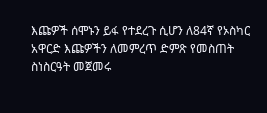እጩዎች ሰሞኑን ይፋ የተደረጉ ሲሆን ለ84ኛ የኦስካር አዋርድ እጩዎችን ለመምረጥ ድምጽ የመስጠት ስነስርዓት መጀመሩ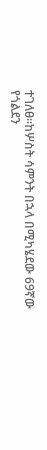ተገለፀ፡፡ከሦስት ሳምንት በኋላ በሚካሄደው 69ኛው የጎልደን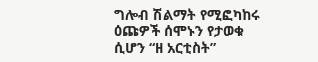ግሎብ ሽልማት የሚፎካከሩ ዕጩዎች ሰሞኑን የታወቁ ሲሆን “ዘ አርቲስት”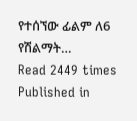የተሰኘው ፊልም ለ6 የሽልማት…
Read 2449 times
Published in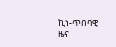ኪነ-ጥበባዊ ዜና